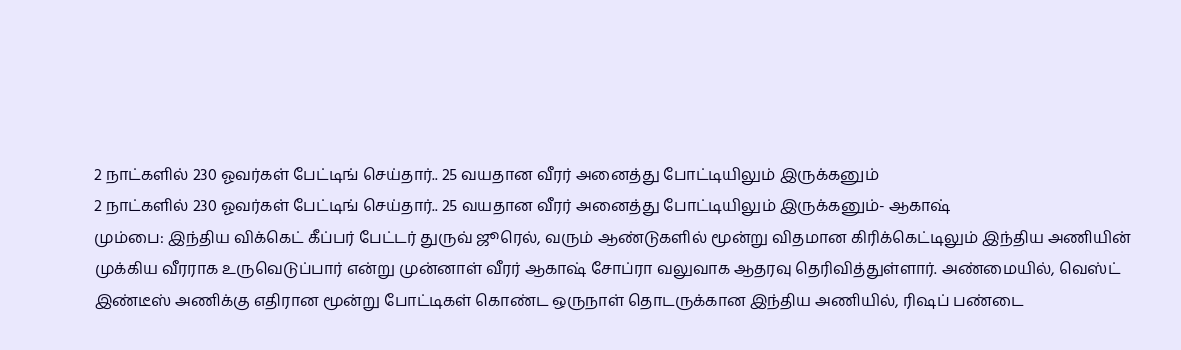2 நாட்களில் 230 ஓவர்கள் பேட்டிங் செய்தார்.. 25 வயதான வீரர் அனைத்து போட்டியிலும் இருக்கனும்
2 நாட்களில் 230 ஓவர்கள் பேட்டிங் செய்தார்.. 25 வயதான வீரர் அனைத்து போட்டியிலும் இருக்கனும்- ஆகாஷ்
மும்பை: இந்திய விக்கெட் கீப்பர் பேட்டர் துருவ் ஜூரெல், வரும் ஆண்டுகளில் மூன்று விதமான கிரிக்கெட்டிலும் இந்திய அணியின் முக்கிய வீரராக உருவெடுப்பார் என்று முன்னாள் வீரர் ஆகாஷ் சோப்ரா வலுவாக ஆதரவு தெரிவித்துள்ளார். அண்மையில், வெஸ்ட் இண்டீஸ் அணிக்கு எதிரான மூன்று போட்டிகள் கொண்ட ஒருநாள் தொடருக்கான இந்திய அணியில், ரிஷப் பண்டை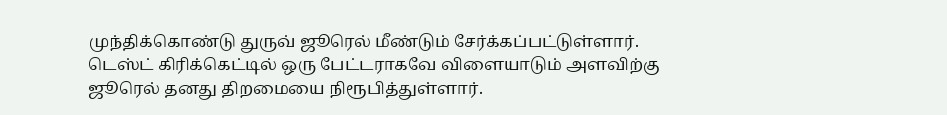முந்திக்கொண்டு துருவ் ஜூரெல் மீண்டும் சேர்க்கப்பட்டுள்ளார்.
டெஸ்ட் கிரிக்கெட்டில் ஒரு பேட்டராகவே விளையாடும் அளவிற்கு ஜூரெல் தனது திறமையை நிரூபித்துள்ளார்.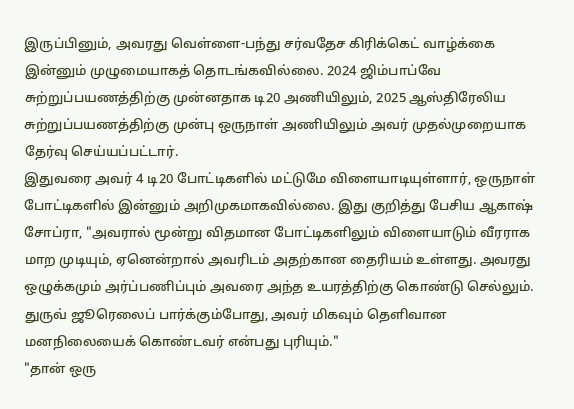இருப்பினும், அவரது வெள்ளை-பந்து சர்வதேச கிரிக்கெட் வாழ்க்கை இன்னும் முழுமையாகத் தொடங்கவில்லை. 2024 ஜிம்பாப்வே சுற்றுப்பயணத்திற்கு முன்னதாக டி20 அணியிலும், 2025 ஆஸ்திரேலிய சுற்றுப்பயணத்திற்கு முன்பு ஒருநாள் அணியிலும் அவர் முதல்முறையாக தேர்வு செய்யப்பட்டார்.
இதுவரை அவர் 4 டி20 போட்டிகளில் மட்டுமே விளையாடியுள்ளார், ஒருநாள் போட்டிகளில் இன்னும் அறிமுகமாகவில்லை. இது குறித்து பேசிய ஆகாஷ் சோப்ரா, "அவரால் மூன்று விதமான போட்டிகளிலும் விளையாடும் வீரராக மாற முடியும், ஏனென்றால் அவரிடம் அதற்கான தைரியம் உள்ளது. அவரது ஒழுக்கமும் அர்ப்பணிப்பும் அவரை அந்த உயரத்திற்கு கொண்டு செல்லும். துருவ் ஜூரெலைப் பார்க்கும்போது, அவர் மிகவும் தெளிவான மனநிலையைக் கொண்டவர் என்பது புரியும்."
"தான் ஒரு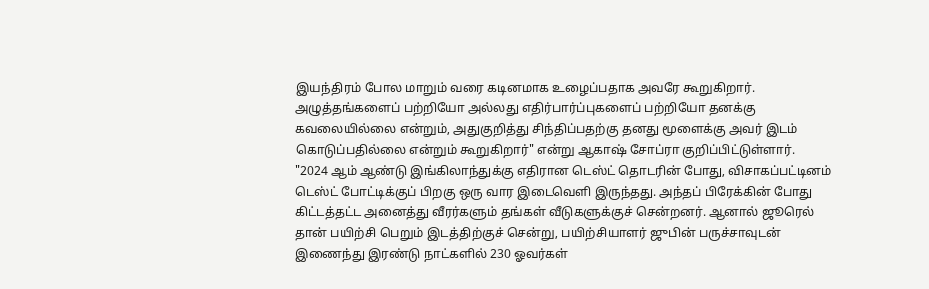இயந்திரம் போல மாறும் வரை கடினமாக உழைப்பதாக அவரே கூறுகிறார். அழுத்தங்களைப் பற்றியோ அல்லது எதிர்பார்ப்புகளைப் பற்றியோ தனக்கு கவலையில்லை என்றும், அதுகுறித்து சிந்திப்பதற்கு தனது மூளைக்கு அவர் இடம் கொடுப்பதில்லை என்றும் கூறுகிறார்" என்று ஆகாஷ் சோப்ரா குறிப்பிட்டுள்ளார்.
"2024 ஆம் ஆண்டு இங்கிலாந்துக்கு எதிரான டெஸ்ட் தொடரின் போது, விசாகப்பட்டினம் டெஸ்ட் போட்டிக்குப் பிறகு ஒரு வார இடைவெளி இருந்தது. அந்தப் பிரேக்கின் போது கிட்டத்தட்ட அனைத்து வீரர்களும் தங்கள் வீடுகளுக்குச் சென்றனர். ஆனால் ஜூரெல் தான் பயிற்சி பெறும் இடத்திற்குச் சென்று, பயிற்சியாளர் ஜுபின் பருச்சாவுடன் இணைந்து இரண்டு நாட்களில் 230 ஓவர்கள்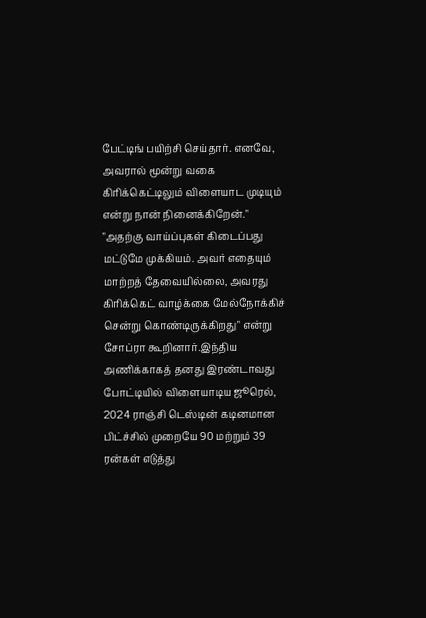பேட்டிங் பயிற்சி செய்தார். எனவே, அவரால் மூன்று வகை கிரிக்கெட்டிலும் விளையாட முடியும் என்று நான் நினைக்கிறேன்."
"அதற்கு வாய்ப்புகள் கிடைப்பது மட்டுமே முக்கியம். அவர் எதையும் மாற்றத் தேவையில்லை, அவரது கிரிக்கெட் வாழ்க்கை மேல்நோக்கிச் சென்று கொண்டிருக்கிறது" என்று சோப்ரா கூறினார்.இந்திய அணிக்காகத் தனது இரண்டாவது போட்டியில் விளையாடிய ஜூரெல், 2024 ராஞ்சி டெஸ்டின் கடினமான பிட்ச்சில் முறையே 90 மற்றும் 39 ரன்கள் எடுத்து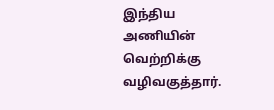இந்திய அணியின் வெற்றிக்கு வழிவகுத்தார்.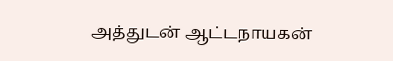அத்துடன் ஆட்டநாயகன்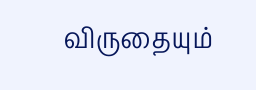விருதையும்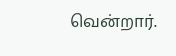வென்றார்.